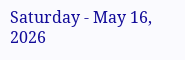Saturday - May 16, 2026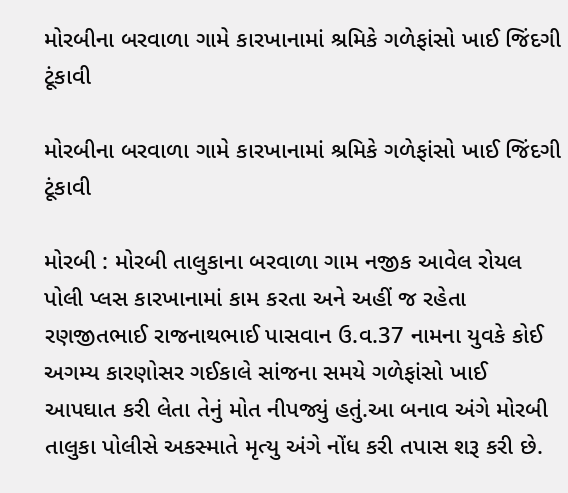મોરબીના બરવાળા ગામે કારખાનામાં શ્રમિકે ગળેફાંસો ખાઈ જિંદગી ટૂંકાવી

મોરબીના બરવાળા ગામે કારખાનામાં શ્રમિકે ગળેફાંસો ખાઈ જિંદગી ટૂંકાવી

મોરબી : મોરબી તાલુકાના બરવાળા ગામ નજીક આવેલ રોયલ પોલી પ્લસ કારખાનામાં કામ કરતા અને અહીં જ રહેતા રણજીતભાઈ રાજનાથભાઈ પાસવાન ઉ.વ.37 નામના યુવકે કોઈ અગમ્ય કારણોસર ગઈકાલે સાંજના સમયે ગળેફાંસો ખાઈ આપઘાત કરી લેતા તેનું મોત નીપજ્યું હતું.આ બનાવ અંગે મોરબી તાલુકા પોલીસે અકસ્માતે મૃત્યુ અંગે નોંધ કરી તપાસ શરૂ કરી છે.